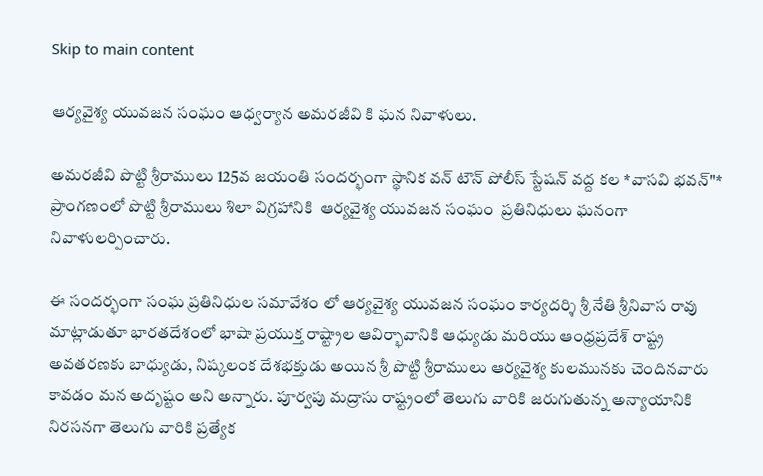Skip to main content

ఆర్యవైశ్య యువజన సంఘం ఆధ్వర్యాన అమరజీవి కి ఘన నివాళులు.

అమరజీవి పొట్టి శ్రీరాములు 125వ జయంతి సందర్భంగా స్థానిక వన్ టౌన్ పోలీస్ స్టేషన్ వద్ద కల *వాసవి భవన్"*  ప్రాంగణంలో పొట్టి శ్రీరాములు శిలా విగ్రహానికి  ఆర్యవైశ్య యువజన సంఘం  ప్రతినిధులు ఘనంగా నివాళులర్పించారు.

ఈ సందర్భంగా సంఘ ప్రతినిధుల సమావేశం లో ఆర్యవైశ్య యువజన సంఘం కార్యదర్శి శ్రీ నేతి శ్రీనివాస రావు మాట్లాడుతూ భారతదేశంలో భాషా ప్రయుక్త రాష్ట్రాల ఆవిర్భావానికి ఆధ్యుడు మరియు ఆంధ్రప్రదేశ్ రాష్ట్ర అవతరణకు బాధ్యుడు, నిష్కలంక దేశభక్తుడు అయిన శ్రీ పొట్టి శ్రీరాములు ఆర్యవైశ్య కులమునకు చెందినవారు కావడం మన అదృష్టం అని అన్నారు. పూర్వపు మద్రాసు రాష్ట్రంలో తెలుగు వారికి జరుగుతున్న అన్యాయానికి నిరసనగా తెలుగు వారికి ప్రత్యేక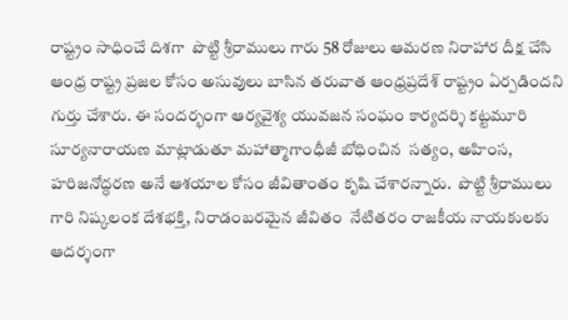రాష్ట్రం సాధించే దిశగా  పొట్టి శ్రీరాములు గారు 58 రోజులు ఆమరణ నిరాహార దీక్ష చేసి ఆంధ్ర రాష్ట్ర ప్రజల కోసం అసువులు బాసిన తరువాత ఆంధ్రప్రదేశ్ రాష్ట్రం ఏర్పడిందని గుర్తు చేశారు. ఈ సందర్భంగా ఆర్యవైశ్య యువజన సంఘం కార్యదర్శి కట్టమూరి సూర్యనారాయణ మాట్లాడుతూ మహాత్మాగాంధీజీ బోధించిన  సత్యం, అహింస, హరిజనోద్ధరణ అనే ఆశయాల కోసం జీవితాంతం కృషి చేశారన్నారు.  పొట్టి శ్రీరాములు గారి నిష్కలంక దేశభక్తి, నిరాడంబరమైన జీవితం  నేటితరం రాజకీయ నాయకులకు ఆదర్శంగా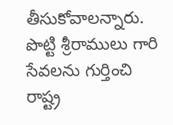తీసుకోవాలన్నారు. పొట్టి శ్రీరాములు గారి సేవలను గుర్తించి రాష్ట్ర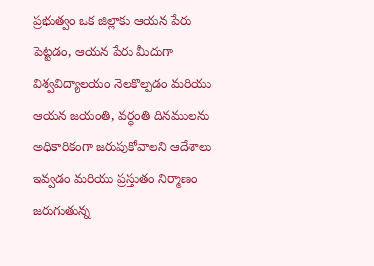ప్రభుత్వం ఒక జిల్లాకు ఆయన పేరు పెట్టడం, ఆయన పేరు మీదుగా విశ్వవిద్యాలయం నెలకొల్పడం మరియు ఆయన జయంతి, వర్ధంతి దినములను అధికారికంగా జరుపుకోవాలని ఆదేశాలు ఇవ్వడం మరియు ప్రస్తుతం నిర్మాణం జరుగుతున్న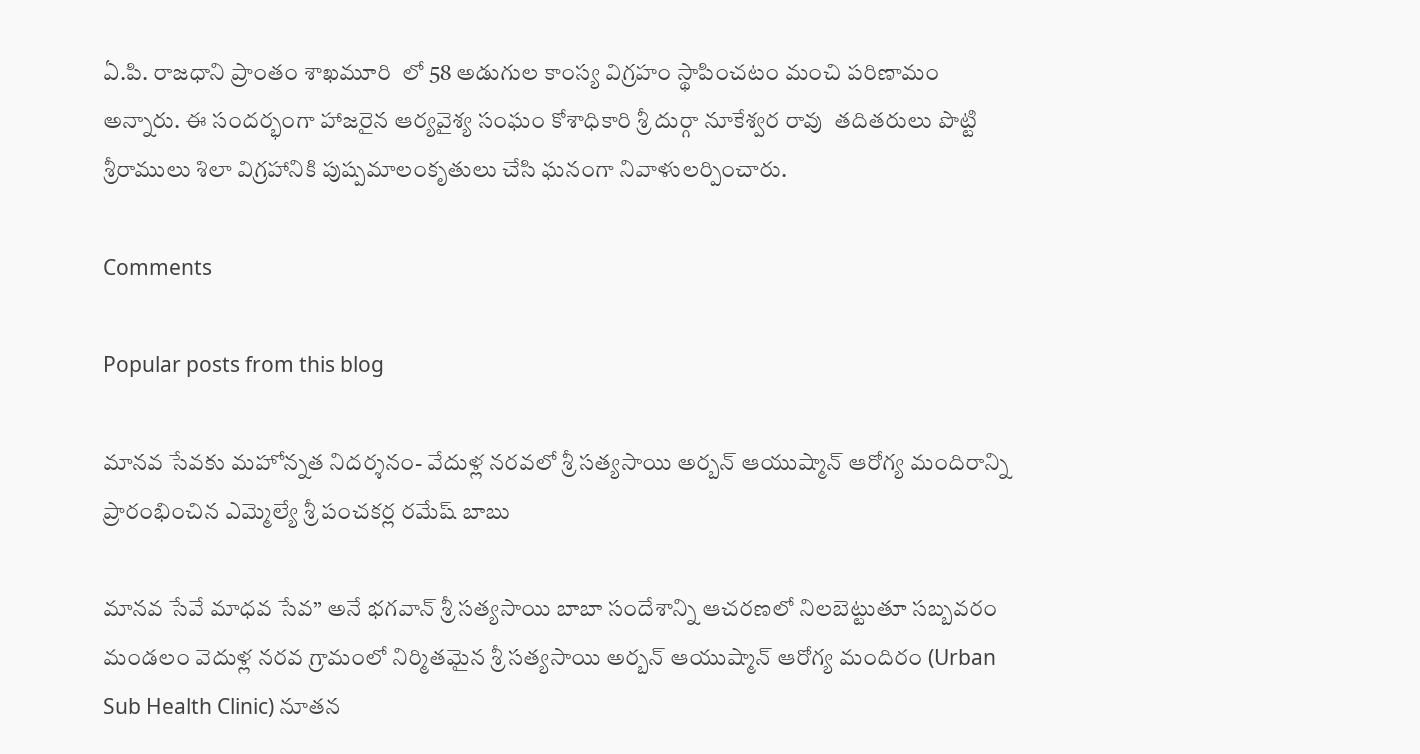ఏ.పి. రాజధాని ప్రాంతం శాఖమూరి  లో 58 అడుగుల కాంస్య విగ్రహం స్థాపించటం మంచి పరిణామం అన్నారు. ఈ సందర్భంగా హాజరైన ఆర్యవైశ్య సంఘం కోశాధికారి శ్రీ దుర్గా నూకేశ్వర రావు  తదితరులు పొట్టి శ్రీరాములు శిలా విగ్రహానికి పుష్పమాలంకృతులు చేసి ఘనంగా నివాళులర్పించారు.

Comments

Popular posts from this blog

మానవ సేవకు మహోన్నత నిదర్శనం- వేదుళ్ల నరవలో శ్రీ సత్యసాయి అర్బన్ ఆయుష్మాన్ ఆరోగ్య మందిరాన్ని ప్రారంభించిన ఎమ్మెల్యే శ్రీ పంచకర్ల రమేష్ బాబు

మానవ సేవే మాధవ సేవ” అనే భగవాన్ శ్రీ సత్యసాయి బాబా సందేశాన్ని ఆచరణలో నిలబెట్టుతూ సబ్బవరం మండలం వెదుళ్ల నరవ గ్రామంలో నిర్మితమైన శ్రీ సత్యసాయి అర్బన్ ఆయుష్మాన్ ఆరోగ్య మందిరం (Urban Sub Health Clinic) నూతన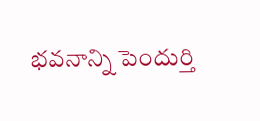భవనాన్ని పెందుర్తి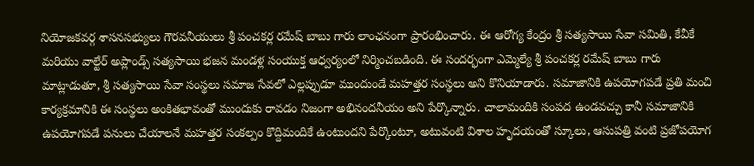నియోజకవర్గ శాసనసభ్యులు గౌరవనీయులు శ్రీ పంచకర్ల రమేష్ బాబు గారు లాంఛనంగా ప్రారంభించారు. ఈ ఆరోగ్య కేంద్రం శ్రీ సత్యసాయి సేవా సమితి, కేవీకే మరియు వాల్టేర్ అప్లాండ్స్ సత్యసాయి భజన మండళ్ల సంయుక్త ఆధ్వర్యంలో నిర్మించబడింది. ఈ సందర్భంగా ఎమ్మెల్యే శ్రీ పంచకర్ల రమేష్ బాబు గారు మాట్లాడుతూ, శ్రీ సత్యసాయి సేవా సంస్థలు సమాజ సేవలో ఎల్లప్పుడూ ముందుండే మహత్తర సంస్థలు అని కొనియాడారు. సమాజానికి ఉపయోగపడే ప్రతి మంచి కార్యక్రమానికి ఈ సంస్థలు అంకితభావంతో ముందుకు రావడం నిజంగా అభినందనీయం అని పేర్కొన్నారు. చాలామందికి సంపద ఉండవచ్చు కానీ సమాజానికి ఉపయోగపడే పనులు చేయాలనే మహత్తర సంకల్పం కొద్దిమందికే ఉంటుందని పేర్కొంటూ, అటువంటి విశాల హృదయంతో స్కూలు, ఆసుపత్రి వంటి ప్రజోపయోగ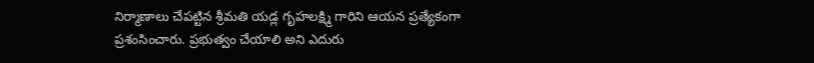నిర్మాణాలు చేపట్టిన శ్రీమతి యడ్ల గృహలక్ష్మి గారిని ఆయన ప్రత్యేకంగా ప్రశంసించారు. ప్రభుత్వం చేయాలి అని ఎదురు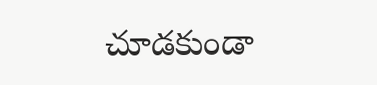చూడకుండా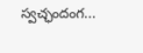స్వచ్ఛందంగ...